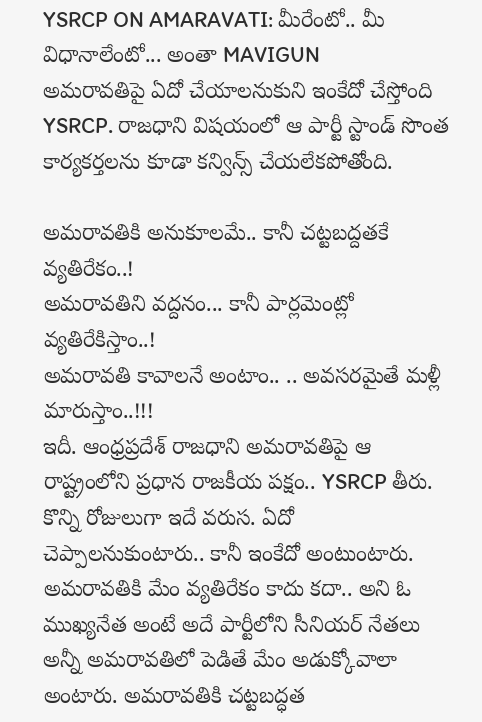YSRCP ON AMARAVATI: మీరేంటో.. మీ విధానాలేంటో... అంతా MAVIGUN
అమరావతిపై ఏదో చేయాలనుకుని ఇంకేదో చేస్తోంది YSRCP. రాజధాని విషయంలో ఆ పార్టీ స్టాండ్ సొంత కార్యకర్తలను కూడా కన్విన్స్ చేయలేకపోతోంది.

అమరావతికి అనుకూలమే.. కానీ చట్టబద్దతకే వ్యతిరేకం..!
అమరావతిని వద్దనం... కానీ పార్లమెంట్లో వ్యతిరేకిస్తాం..!
అమరావతి కావాలనే అంటాం.. .. అవసరమైతే మళ్లీ మారుస్తాం..!!!
ఇదీ. ఆంధ్రప్రదేశ్ రాజధాని అమరావతిపై ఆ రాష్ట్రంలోని ప్రధాన రాజకీయ పక్షం.. YSRCP తీరు. కొన్ని రోజులుగా ఇదే వరుస. ఏదో చెప్పాలనుకుంటారు.. కానీ ఇంకేదో అంటుంటారు. అమరావతికి మేం వ్యతిరేకం కాదు కదా.. అని ఓ ముఖ్యనేత అంటే అదే పార్టీలోని సీనియర్ నేతలు అన్నీ అమరావతిలో పెడితే మేం అడుక్కోవాలా అంటారు. అమరావతికి చట్టబద్ధత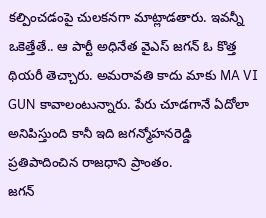కల్పించడంపై చులకనగా మాట్లాడతారు. ఇవన్నీ ఒకెత్తేతే.. ఆ పార్టీ అధినేత వైఎస్ జగన్ ఓ కొత్త థియరీ తెచ్చారు. అమరావతి కాదు మాకు MA VI GUN కావాలంటున్నారు. పేరు చూడగానే ఏదోలా అనిపిస్తుంది కానీ ఇది జగన్మోహనరెడ్డి ప్రతిపాదించిన రాజధాని ప్రాంతం.
జగన్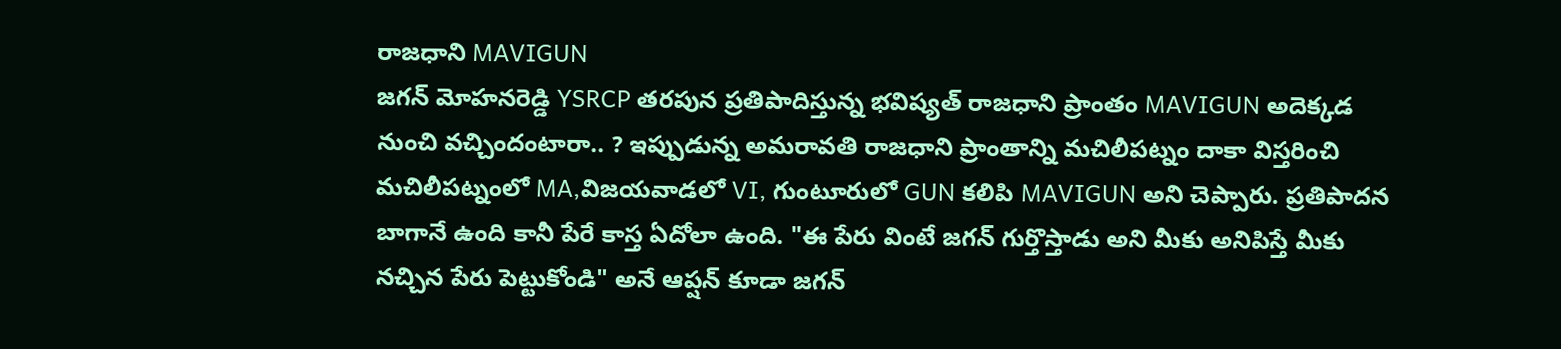రాజధాని MAVIGUN
జగన్ మోహనరెడ్డి YSRCP తరపున ప్రతిపాదిస్తున్న భవిష్యత్ రాజధాని ప్రాంతం MAVIGUN అదెక్కడ నుంచి వచ్చిందంటారా.. ? ఇప్పుడున్న అమరావతి రాజధాని ప్రాంతాన్ని మచిలీపట్నం దాకా విస్తరించి మచిలీపట్నంలో MA,విజయవాడలో VI, గుంటూరులో GUN కలిపి MAVIGUN అని చెప్పారు. ప్రతిపాదన బాగానే ఉంది కానీ పేరే కాస్త ఏదోలా ఉంది. "ఈ పేరు వింటే జగన్ గుర్తొస్తాడు అని మీకు అనిపిస్తే మీకు నచ్చిన పేరు పెట్టుకోండి" అనే ఆప్షన్ కూడా జగన్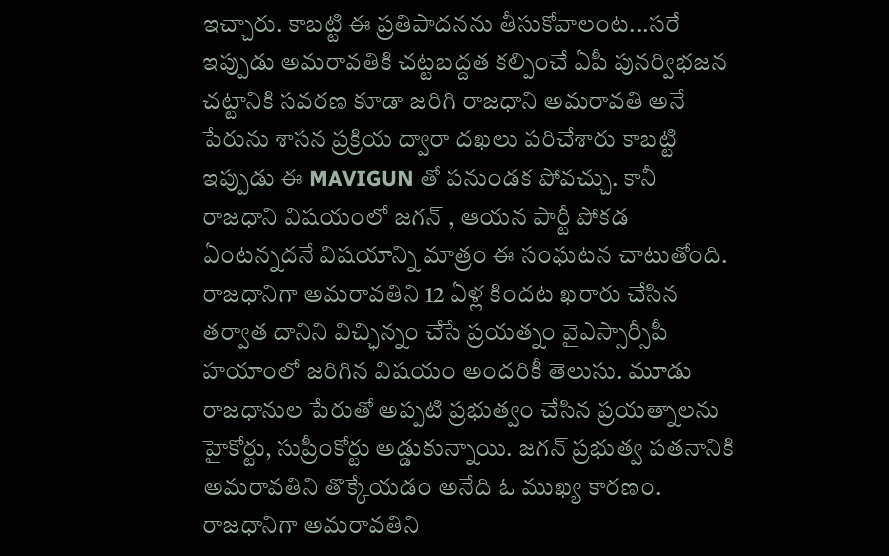ఇచ్చారు. కాబట్టి ఈ ప్రతిపాదనను తీసుకోవాలంట...సరే ఇప్పుడు అమరావతికి చట్టబద్దత కల్పించే ఏపీ పునర్విభజన చట్టానికి సవరణ కూడా జరిగి రాజధాని అమరావతి అనే పేరును శాసన ప్రక్రియ ద్వారా దఖలు పరిచేశారు కాబట్టి ఇప్పుడు ఈ MAVIGUN తో పనుండక పోవచ్చు. కానీ రాజధాని విషయంలో జగన్ , ఆయన పార్టీ పోకడ ఏంటన్నదనే విషయాన్ని మాత్రం ఈ సంఘటన చాటుతోంది.
రాజధానిగా అమరావతిని 12 ఏళ్ల కిందట ఖరారు చేసిన తర్వాత దానిని విచ్ఛిన్నం చేసే ప్రయత్నం వైఎస్సార్సీపీ హయాంలో జరిగిన విషయం అందరికీ తెలుసు. మూడు రాజధానుల పేరుతో అప్పటి ప్రభుత్వం చేసిన ప్రయత్నాలను హైకోర్టు, సుప్రీంకోర్టు అడ్డుకున్నాయి. జగన్ ప్రభుత్వ పతనానికి అమరావతిని తొక్కేయడం అనేది ఓ ముఖ్య కారణం. రాజధానిగా అమరావతిని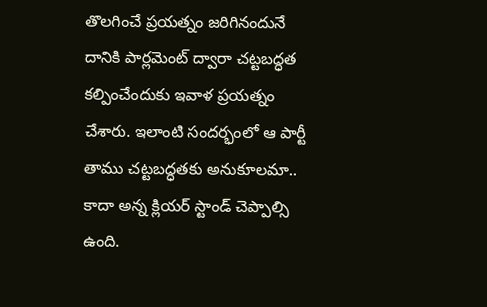తొలగించే ప్రయత్నం జరిగినందునే దానికి పార్లమెంట్ ద్వారా చట్టబద్ధత కల్పించేందుకు ఇవాళ ప్రయత్నం చేశారు. ఇలాంటి సందర్భంలో ఆ పార్టీ తాము చట్టబద్ధతకు అనుకూలమా.. కాదా అన్న క్లియర్ స్టాండ్ చెప్పాల్సి ఉంది.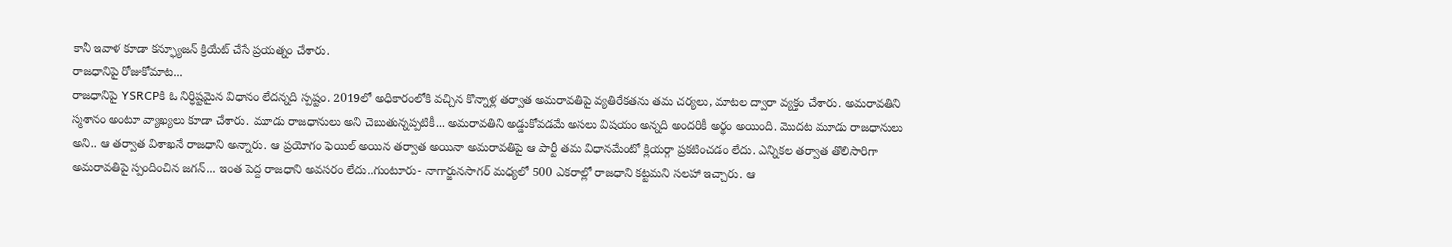కానీ ఇవాళ కూడా కన్ఫ్యూజన్ క్రియేట్ చేసే ప్రయత్నం చేశారు.
రాజధానిపై రోజుకోమాట...
రాజధానిపై YSRCPకి ఓ నిర్ధిష్టమైన విధానం లేదన్నది స్పష్టం. 2019లో అధికారంలోకి వచ్చిన కొన్నాళ్ల తర్వాత అమరావతిపై వ్యతిరేకతను తమ చర్యలు, మాటల ద్వారా వ్యక్తం చేశారు. అమరావతిని స్మశానం అంటూ వ్యాఖ్యలు కూడా చేశారు. మూడు రాజధానులు అని చెబుతున్నప్పటికీ... అమరావతిని అడ్డుకోవడమే అసలు విషయం అన్నది అందరికీ అర్థం అయింది. మొదట మూడు రాజధానులు అని.. ఆ తర్వాత విశాఖనే రాజధాని అన్నారు. ఆ ప్రయోగం ఫెయిల్ అయిన తర్వాత అయినా అమరావతిపై ఆ పార్టీ తమ విధానమేంటో క్లియర్గా ప్రకటించడం లేదు. ఎన్నికల తర్వాత తొలిసారిగా అమరావతిపై స్పందించిన జగన్... ఇంత పెద్ద రాజధాని అవసరం లేదు..గుంటూరు- నాగార్జునసాగర్ మధ్యలో 500 ఎకరాల్లో రాజధాని కట్టమని సలహా ఇచ్చారు. ఆ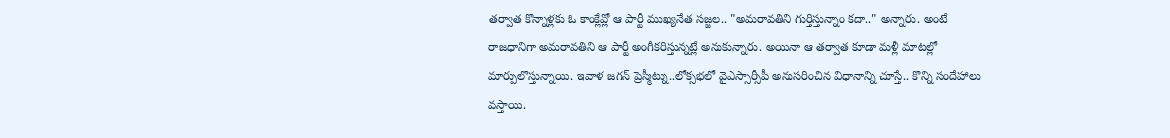తర్వాత కొన్నాళ్లకు ఓ కాంక్లేవ్లో ఆ పార్టీ ముఖ్యనేత సజ్జల.. "అమరావతిని గుర్తిస్తున్నాం కదా.." అన్నారు. అంటే రాజధానిగా అమరావతిని ఆ పార్టీ అంగీకరిస్తున్నట్లే అనుకున్నారు. అయినా ఆ తర్వాత కూడా మళ్లీ మాటల్లో మార్పులొస్తున్నాయి. ఇవాళ జగన్ ప్రెస్మీట్ను..లోక్సభలో వైఎస్సార్సీపీ అనుసరించిన విధానాన్ని చూస్తే.. కొన్ని సందేహాలు వస్తాయి.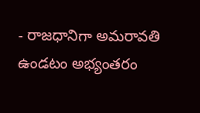- రాజధానిగా అమరావతి ఉండటం అభ్యంతరం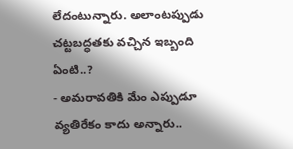లేదంటున్నారు. అలాంటప్పుడు చట్టబద్ధతకు వచ్చిన ఇబ్బంది ఏంటి..?
- అమరావతికి మేం ఎప్పుడూ వ్యతిరేకం కాదు అన్నారు..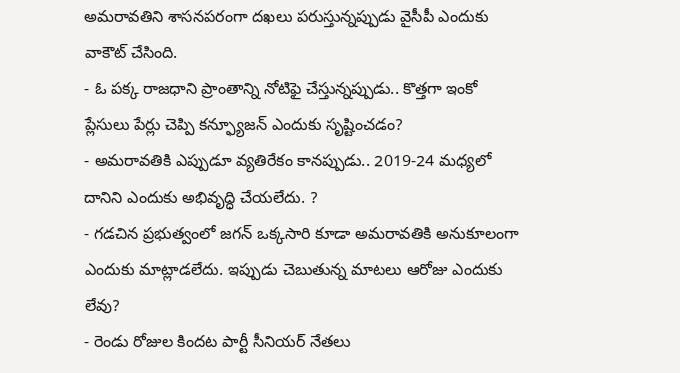అమరావతిని శాసనపరంగా దఖలు పరుస్తున్నప్పుడు వైసీపీ ఎందుకు వాకౌట్ చేసింది.
- ఓ పక్క రాజధాని ప్రాంతాన్ని నోటిఫై చేస్తున్నప్పుడు.. కొత్తగా ఇంకో ప్లేసులు పేర్లు చెప్పి కన్ఫ్యూజన్ ఎందుకు సృష్టించడం?
- అమరావతికి ఎప్పుడూ వ్యతిరేకం కానప్పుడు.. 2019-24 మధ్యలో దానిని ఎందుకు అభివృద్ధి చేయలేదు. ?
- గడచిన ప్రభుత్వంలో జగన్ ఒక్కసారి కూడా అమరావతికి అనుకూలంగా ఎందుకు మాట్లాడలేదు. ఇప్పుడు చెబుతున్న మాటలు ఆరోజు ఎందుకు లేవు?
- రెండు రోజుల కిందట పార్టీ సీనియర్ నేతలు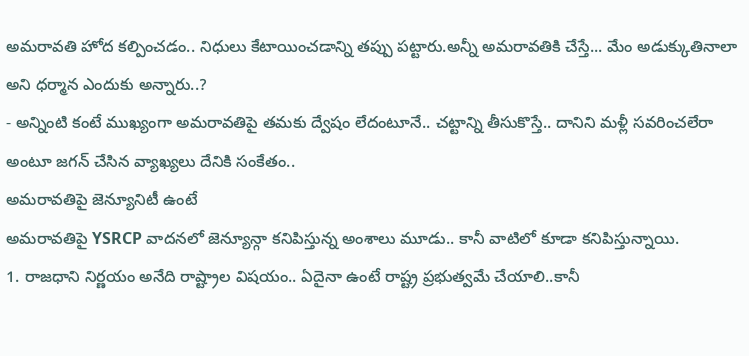అమరావతి హోద కల్పించడం.. నిధులు కేటాయించడాన్ని తప్పు పట్టారు.అన్నీ అమరావతికి చేస్తే... మేం అడుక్కుతినాలా అని ధర్మాన ఎందుకు అన్నారు..?
- అన్నింటి కంటే ముఖ్యంగా అమరావతిపై తమకు ద్వేషం లేదంటూనే.. చట్టాన్ని తీసుకొస్తే.. దానిని మళ్లీ సవరించలేరా అంటూ జగన్ చేసిన వ్యాఖ్యలు దేనికి సంకేతం..
అమరావతిపై జెన్యూనిటీ ఉంటే
అమరావతిపై YSRCP వాదనలో జెన్యూన్గా కనిపిస్తున్న అంశాలు మూడు.. కానీ వాటిలో కూడా కనిపిస్తున్నాయి.
1. రాజధాని నిర్ణయం అనేది రాష్ట్రాల విషయం.. ఏదైనా ఉంటే రాష్ట్ర ప్రభుత్వమే చేయాలి..కానీ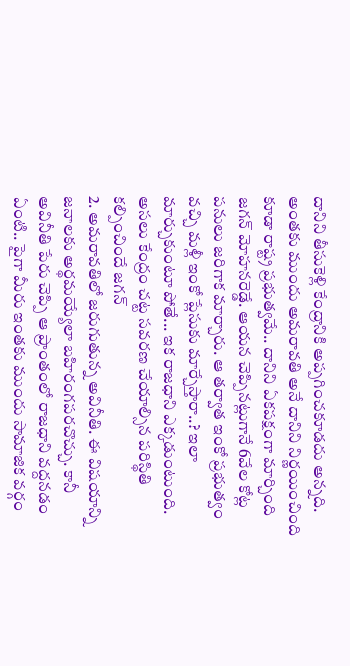దానిని తీసుకెళ్లి కేంద్రానికి అప్పగించకూడదు అన్నది. అంతకు ముందు అమరావతి అనే దానిని నిర్ణయించింది కూడా రాష్ట్ర ప్రభుత్వమే.. దానిని ఏకపక్షంగా మార్చింది జగన్ మోహనరెడ్డే. ఆయన చెప్పినట్లుగానే 6వేల కోట్ల పనులు జరిగాక మార్చారు. ఆ తర్వాత ఇంకో ప్రభుత్వం వచ్చి మళ్లీ ఇంకో ప్లేసుకు మార్చేస్తారా..? ఇలా మార్చుకుంటూ పోతే... ఇక రాజధాని ఎక్కడుంటుంది. అసలు కేంద్రం చట్ట సవరణ చేయాల్సిన పరిస్థితి కల్పించిందే జగన్
2. అమరావతిలో జరుగుతున్న అవినీతి. ఈ విషయాన్ని జనాలకు అర్థమయ్యేలా బహిరంగపరచొచ్చు. కానీ అవినీతి పేరు చెప్పి ఆ ప్రాంతంలో రాజధాని వద్దనడం ఏంటి.. పైగా మీరు ఇంతకు ముందు సామాజిక వర్గం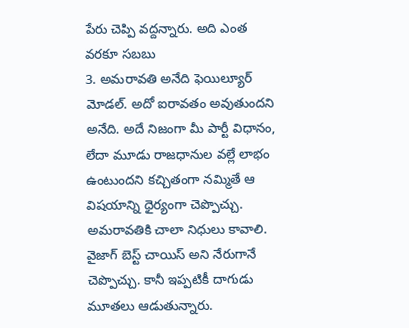పేరు చెప్పి వద్దన్నారు. అది ఎంత వరకూ సబబు
3. అమరావతి అనేది ఫెయిల్యూర్ మోడల్. అదో ఐరావతం అవుతుందని అనేది. అదే నిజంగా మీ పార్టీ విధానం, లేదా మూడు రాజధానుల వల్లే లాభం ఉంటుందని కచ్చితంగా నమ్మితే ఆ విషయాన్ని ధైర్యంగా చెప్పొచ్చు. అమరావతికి చాలా నిధులు కావాలి. వైజాగ్ బెస్ట్ చాయిస్ అని నేరుగానే చెప్పొచ్చు. కానీ ఇప్పటికీ దాగుడు మూతలు ఆడుతున్నారు.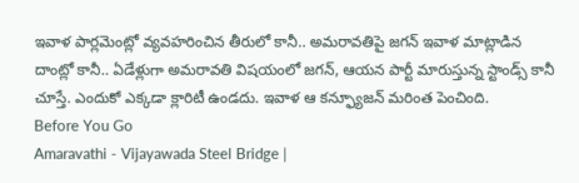ఇవాళ పార్లమెంట్లో వ్యవహరించిన తీరులో కానీ.. అమరావతిపై జగన్ ఇవాళ మాట్లాడిన దాంట్లో కానీ.. ఏడేళ్లుగా అమరావతి విషయంలో జగన్, ఆయన పార్టీ మారుస్తున్న స్టాండ్స్ కానీ చూస్తే. ఎందుకో ఎక్కడా క్లారిటీ ఉండదు. ఇవాళ ఆ కన్ఫ్యూజన్ మరింత పెంచింది.
Before You Go
Amaravathi - Vijayawada Steel Bridge |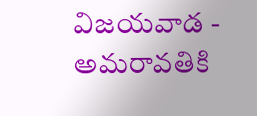విజయవాడ - అమరావతికి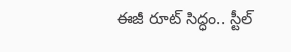ఈజీ రూట్ సిద్ధం.. స్టీల్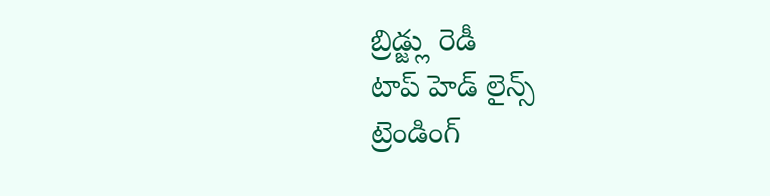బ్రిడ్జ్లు రెడీ
టాప్ హెడ్ లైన్స్
ట్రెండింగ్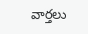వార్తలు